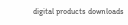digital products downloads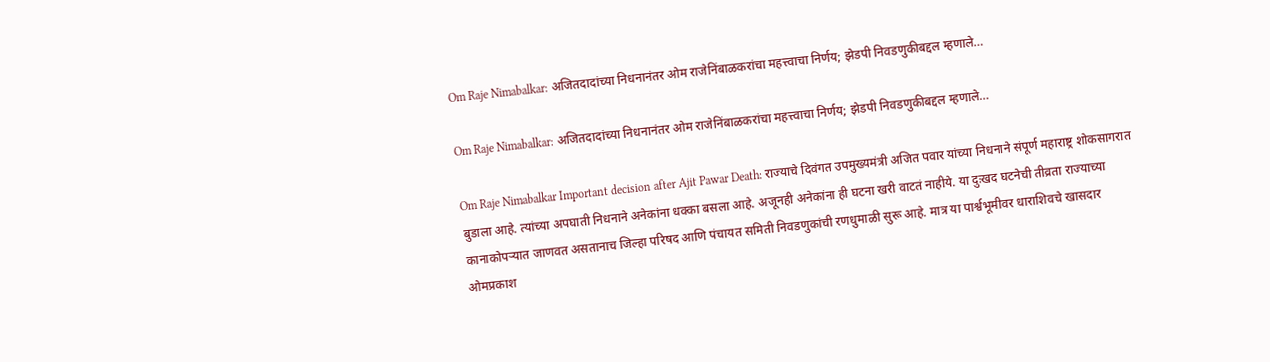Om Raje Nimabalkar: अजितदादांच्या निधनानंतर ओम राजेनिंबाळकरांचा महत्त्वाचा निर्णय; झेडपी निवडणुकीबद्दल म्हणाले…

Om Raje Nimabalkar: अजितदादांच्या निधनानंतर ओम राजेनिंबाळकरांचा महत्त्वाचा निर्णय; झेडपी निवडणुकीबद्दल म्हणाले…

Om Raje Nimabalkar Important decision after Ajit Pawar Death: राज्याचे दिवंगत उपमुख्यमंत्री अजित पवार यांच्या निधनाने संपूर्ण महाराष्ट्र शोकसागरात बुडाला आहे. त्यांच्या अपघाती निधनाने अनेकांना धक्का बसला आहे. अजूनही अनेकांना ही घटना खरी वाटतं नाहीये. या दुःखद घटनेची तीव्रता राज्याच्या कानाकोपऱ्यात जाणवत असतानाच जिल्हा परिषद आणि पंचायत समिती निवडणुकांची रणधुमाळी सुरू आहे. मात्र या पार्श्वभूमीवर धाराशिवचे खासदार ओमप्रकाश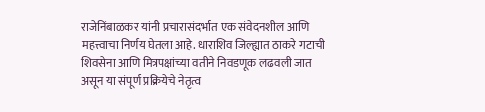राजेनिंबाळकर यांनी प्रचारासंदर्भात एक संवेदनशील आणि महत्त्वाचा निर्णय घेतला आहे. धाराशिव जिल्ह्यात ठाकरे गटाची शिवसेना आणि मित्रपक्षांच्या वतीने निवडणूक लढवली जात असून या संपूर्ण प्रक्रियेचे नेतृत्व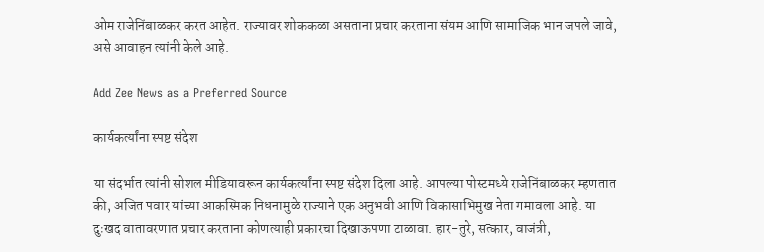ओम राजेनिंबाळकर करत आहेत. राज्यावर शोककळा असताना प्रचार करताना संयम आणि सामाजिक भान जपले जावे, असे आवाहन त्यांनी केले आहे.

Add Zee News as a Preferred Source

कार्यकर्त्यांना स्पष्ट संदेश

या संदर्भात त्यांनी सोशल मीडियावरून कार्यकर्त्यांना स्पष्ट संदेश दिला आहे. आपल्या पोस्टमध्ये राजेनिंबाळकर म्हणतात की, अजित पवार यांच्या आकस्मिक निधनामुळे राज्याने एक अनुभवी आणि विकासाभिमुख नेता गमावला आहे. या दुःखद वातावरणात प्रचार करताना कोणत्याही प्रकारचा दिखाऊपणा टाळावा. हार-तुरे, सत्कार, वाजंत्री,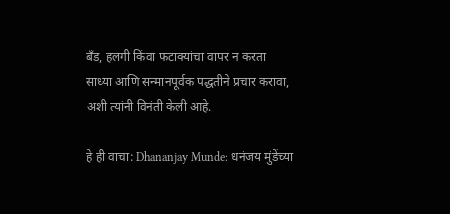बँड, हलगी किंवा फटाक्यांचा वापर न करता साध्या आणि सन्मानपूर्वक पद्धतीने प्रचार करावा, अशी त्यांनी विनंती केली आहे.

हे ही वाचा: Dhananjay Munde: धनंजय मुंडेंच्या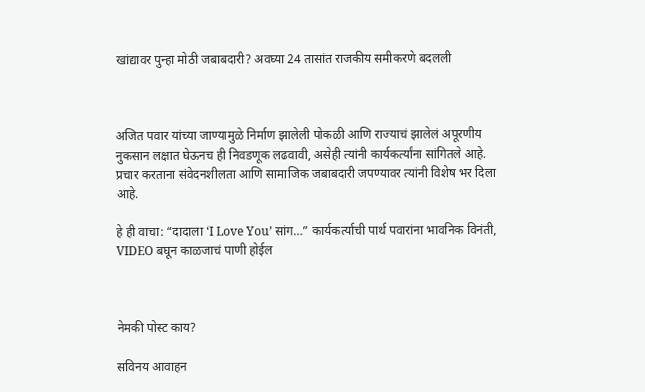खांद्यावर पुन्हा मोठी जबाबदारी? अवघ्या 24 तासांत राजकीय समीकरणे बदलली



अजित पवार यांच्या जाण्यामुळे निर्माण झालेली पोकळी आणि राज्याचं झालेलं अपूरणीय नुकसान लक्षात घेऊनच ही निवडणूक लढवावी, असेही त्यांनी कार्यकर्त्यांना सांगितले आहे. प्रचार करताना संवेदनशीलता आणि सामाजिक जबाबदारी जपण्यावर त्यांनी विशेष भर दिला आहे.

हे ही वाचा: “दादाला ‘I Love You’ सांग…” कार्यकर्त्याची पार्थ पवारांना भावनिक विनंती, VIDEO बघून काळजाचं पाणी होईल



नेमकी पोस्ट काय?

सविनय आवाहन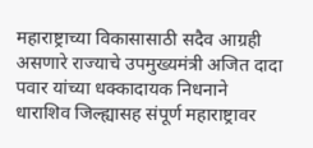महाराष्ट्राच्या विकासासाठी सदैव आग्रही असणारे राज्याचे उपमुख्यमंत्री अजित दादा पवार यांच्या धक्कादायक निधनाने धाराशिव जिल्ह्यासह संपूर्ण महाराष्ट्रावर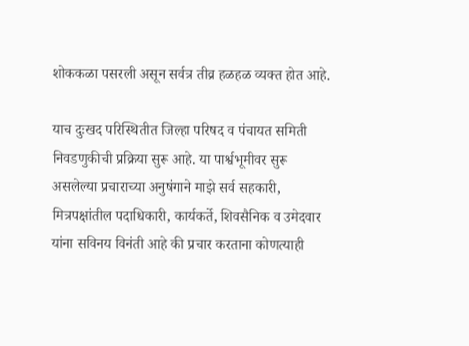शोककळा पसरली असून सर्वत्र तीव्र हळहळ व्यक्त होत आहे.

याच दुःखद परिस्थितीत जिल्हा परिषद व पंचायत समिती निवडणुकीची प्रक्रिया सुरू आहे. या पार्श्वभूमीवर सुरू असलेल्या प्रचाराच्या अनुषंगाने माझे सर्व सहकारी, मित्रपक्षांतील पदाधिकारी, कार्यकर्ते, शिवसैनिक व उमेदवार यांना सविनय विनंती आहे की प्रचार करताना कोणत्याही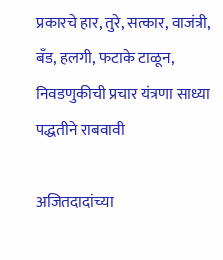प्रकारचे हार, तुरे, सत्कार, वाजंत्री, बँड, हलगी, फटाके टाळून, निवडणुकीची प्रचार यंत्रणा साध्या पद्धतीने राबवावी

अजितदादांच्या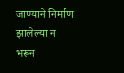जाण्याने निर्माण झालेल्या न भरून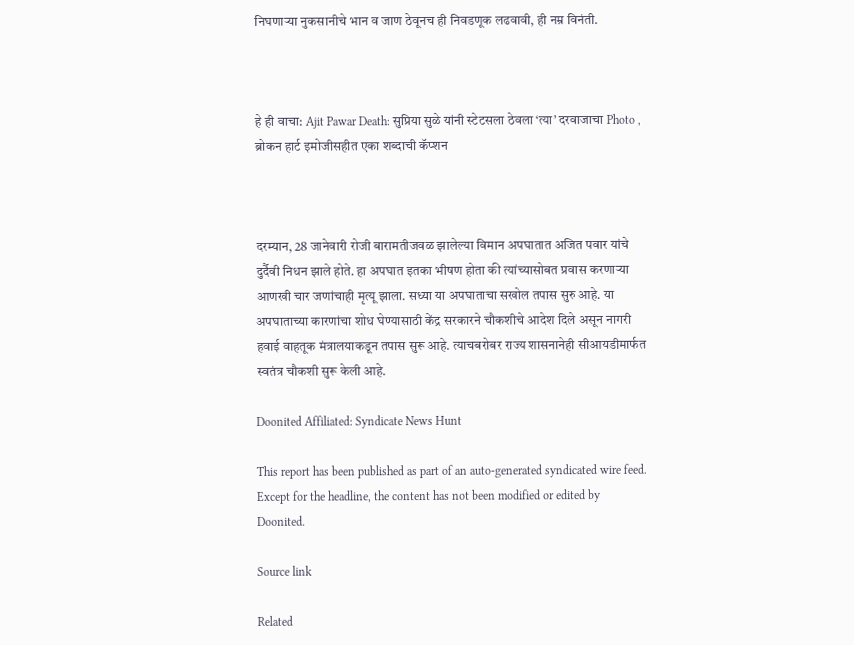निघणाऱ्या नुकसानीचे भान व जाण ठेवूनच ही निवडणूक लढवावी, ही नम्र विनंती.



हे ही वाचा: Ajit Pawar Death: सुप्रिया सुळे यांनी स्टेटसला ठेवला ‘त्या’ दरवाजाचा Photo , ब्रोकन हार्ट इमोजीसहीत एका शब्दाची कॅप्शन



दरम्यान, 28 जानेवारी रोजी बारामतीजवळ झालेल्या विमान अपघातात अजित पवार यांचे दुर्दैवी निधन झाले होते. हा अपघात इतका भीषण होता की त्यांच्यासोबत प्रवास करणाऱ्या आणखी चार जणांचाही मृत्यू झाला. सध्या या अपघाताचा सखोल तपास सुरु आहे. या अपघाताच्या कारणांचा शोध घेण्यासाठी केंद्र सरकारने चौकशीचे आदेश दिले असून नागरी हवाई वाहतूक मंत्रालयाकडून तपास सुरू आहे. त्याचबरोबर राज्य शासनानेही सीआयडीमार्फत स्वतंत्र चौकशी सुरू केली आहे.

Doonited Affiliated: Syndicate News Hunt

This report has been published as part of an auto-generated syndicated wire feed. Except for the headline, the content has not been modified or edited by Doonited.

Source link

Related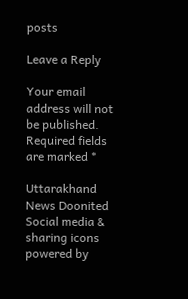posts

Leave a Reply

Your email address will not be published. Required fields are marked *

Uttarakhand News Doonited
Social media & sharing icons powered by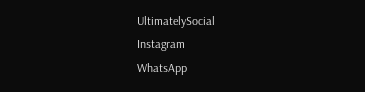UltimatelySocial
Instagram
WhatsApp